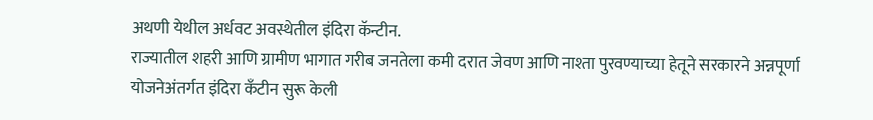अथणी येथील अर्धवट अवस्थेतील इंदिरा कॅन्टीन.
राज्यातील शहरी आणि ग्रामीण भागात गरीब जनतेला कमी दरात जेवण आणि नाश्ता पुरवण्याच्या हेतूने सरकारने अन्नपूर्णा योजनेअंतर्गत इंदिरा कँटीन सुरू केली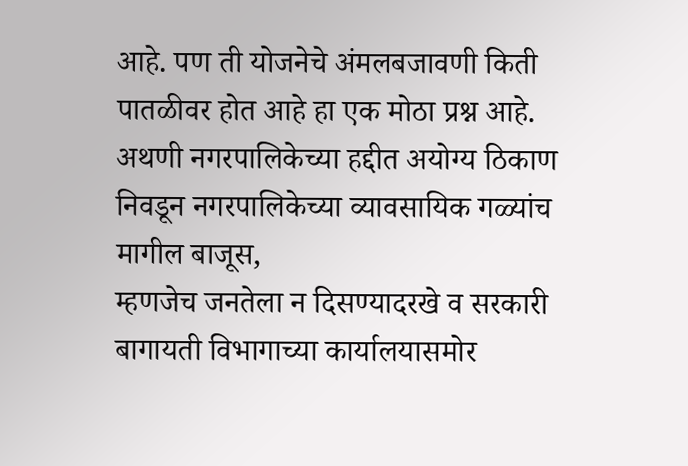आहे. पण ती योजनेचे अंमलबजावणी किती पातळीवर होत आहे हा एक मोठा प्रश्न आहे.
अथणी नगरपालिकेच्या हद्दीत अयोग्य ठिकाण निवडून नगरपालिकेच्या व्यावसायिक गळ्यांच मागील बाजूस,
म्हणजेच जनतेला न दिसण्यादरखे व सरकारी बागायती विभागाच्या कार्यालयासमोर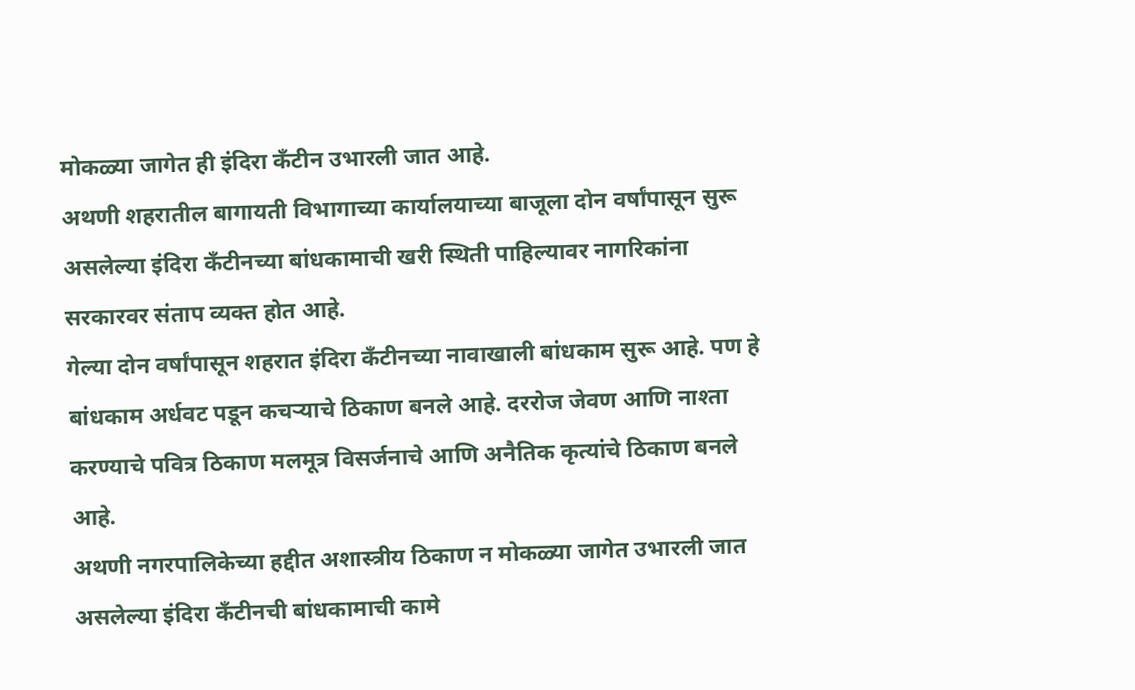मोकळ्या जागेत ही इंदिरा कँटीन उभारली जात आहे.
अथणी शहरातील बागायती विभागाच्या कार्यालयाच्या बाजूला दोन वर्षांपासून सुरू असलेल्या इंदिरा कँटीनच्या बांधकामाची खरी स्थिती पाहिल्यावर नागरिकांना सरकारवर संताप व्यक्त होत आहे.
गेल्या दोन वर्षांपासून शहरात इंदिरा कँटीनच्या नावाखाली बांधकाम सुरू आहे. पण हे बांधकाम अर्धवट पडून कचऱ्याचे ठिकाण बनले आहे. दररोज जेवण आणि नाश्ता करण्याचे पवित्र ठिकाण मलमूत्र विसर्जनाचे आणि अनैतिक कृत्यांचे ठिकाण बनले आहे.
अथणी नगरपालिकेच्या हद्दीत अशास्त्रीय ठिकाण न मोकळ्या जागेत उभारली जात असलेल्या इंदिरा कँटीनची बांधकामाची कामे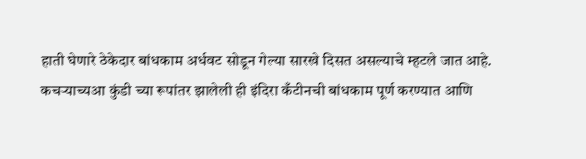हाती घेणारे ठेकेदार बांधकाम अर्धवट सोडून गेल्या सारखे दिसत असल्याचे म्हटले जात आहे.
कचऱ्याच्यआ कुंडी च्या रूपांतर झालेली ही इंदिरा कँटीनची बांधकाम पूर्ण करण्यात आणि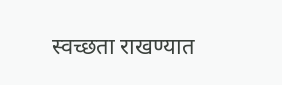स्वच्छता राखण्यात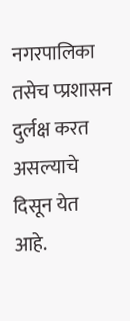नगरपालिका तसेच प्प्रशासन दुर्लक्ष करत असल्याचे दिसून येत आहे.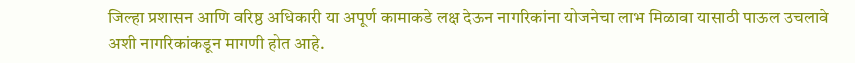जिल्हा प्रशासन आणि वरिष्ठ अधिकारी या अपूर्ण कामाकडे लक्ष देऊन नागरिकांना योजनेचा लाभ मिळावा यासाठी पाऊल उचलावे अशी नागरिकांकडून मागणी होत आहे.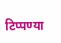टिप्पण्या